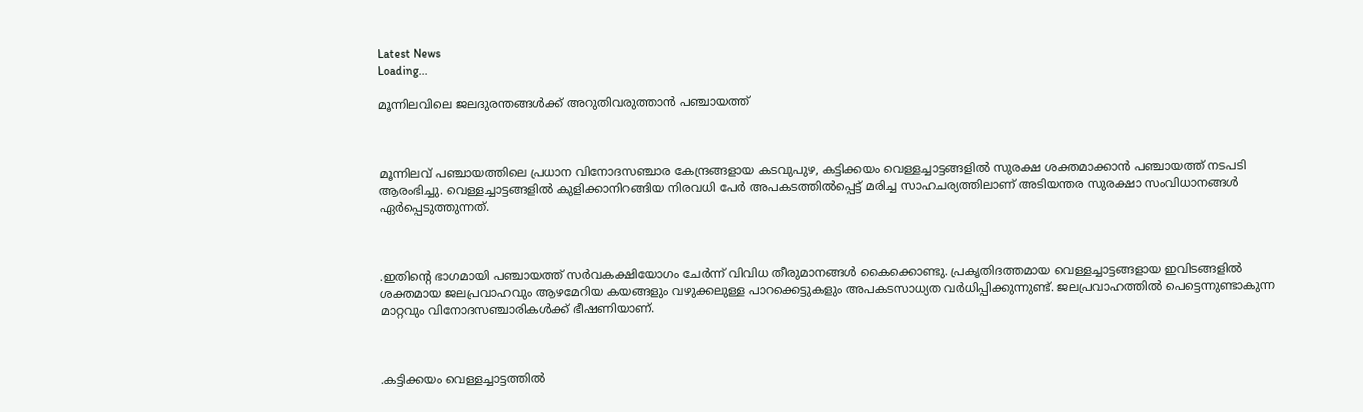Latest News
Loading...

മൂന്നിലവിലെ ജലദുരന്തങ്ങള്‍ക്ക് അറുതിവരുത്താന്‍ പഞ്ചായത്ത്



മൂന്നിലവ് പഞ്ചായത്തിലെ പ്രധാന വിനോദസഞ്ചാര കേന്ദ്രങ്ങളായ കടവുപുഴ, കട്ടിക്കയം വെള്ളച്ചാട്ടങ്ങളില്‍ സുരക്ഷ ശക്തമാക്കാന്‍ പഞ്ചായത്ത് നടപടി ആരംഭിച്ചു. വെള്ളച്ചാട്ടങ്ങളില്‍ കുളിക്കാനിറങ്ങിയ നിരവധി പേര്‍ അപകടത്തില്‍പ്പെട്ട് മരിച്ച സാഹചര്യത്തിലാണ് അടിയന്തര സുരക്ഷാ സംവിധാനങ്ങള്‍ ഏര്‍പ്പെടുത്തുന്നത്.



.ഇതിന്റെ ഭാഗമായി പഞ്ചായത്ത് സര്‍വകക്ഷിയോഗം ചേര്‍ന്ന് വിവിധ തീരുമാനങ്ങള്‍ കൈക്കൊണ്ടു. പ്രകൃതിദത്തമായ വെള്ളച്ചാട്ടങ്ങളായ ഇവിടങ്ങളില്‍ ശക്തമായ ജലപ്രവാഹവും ആഴമേറിയ കയങ്ങളും വഴുക്കലുള്ള പാറക്കെട്ടുകളും അപകടസാധ്യത വര്‍ധിപ്പിക്കുന്നുണ്ട്. ജലപ്രവാഹത്തില്‍ പെട്ടെന്നുണ്ടാകുന്ന മാറ്റവും വിനോദസഞ്ചാരികള്‍ക്ക് ഭീഷണിയാണ്.



.കട്ടിക്കയം വെള്ളച്ചാട്ടത്തില്‍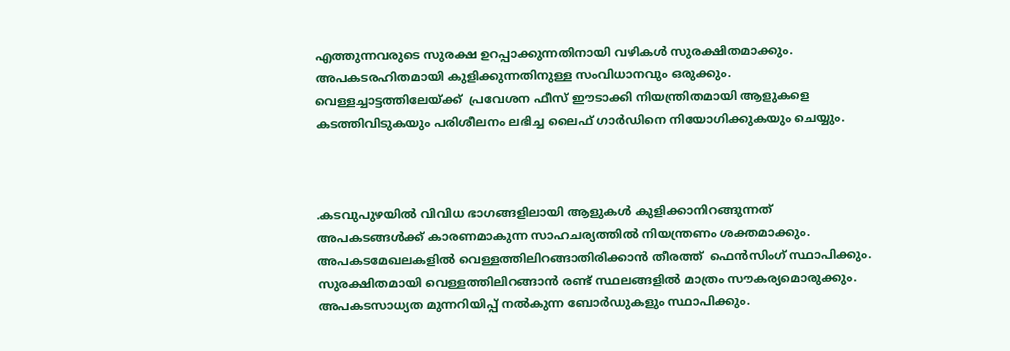എത്തുന്നവരുടെ സുരക്ഷ ഉറപ്പാക്കുന്നതിനായി വഴികള്‍ സുരക്ഷിതമാക്കും. അപകടരഹിതമായി കുളിക്കുന്നതിനുള്ള സംവിധാനവും ഒരുക്കും. വെള്ളച്ചാട്ടത്തിലേയ്ക്ക്  പ്രവേശന ഫീസ് ഈടാക്കി നിയന്ത്രിതമായി ആളുകളെ കടത്തിവിടുകയും പരിശീലനം ലഭിച്ച ലൈഫ് ഗാര്‍ഡിനെ നിയോഗിക്കുകയും ചെയ്യും.



.കടവുപുഴയില്‍ വിവിധ ഭാഗങ്ങളിലായി ആളുകള്‍ കുളിക്കാനിറങ്ങുന്നത് അപകടങ്ങള്‍ക്ക് കാരണമാകുന്ന സാഹചര്യത്തില്‍ നിയന്ത്രണം ശക്തമാക്കും. അപകടമേഖലകളില്‍ വെള്ളത്തിലിറങ്ങാതിരിക്കാന്‍ തീരത്ത്  ഫെന്‍സിംഗ് സ്ഥാപിക്കും. സുരക്ഷിതമായി വെള്ളത്തിലിറങ്ങാന്‍ രണ്ട് സ്ഥലങ്ങളില്‍ മാത്രം സൗകര്യമൊരുക്കും. അപകടസാധ്യത മുന്നറിയിപ്പ് നല്‍കുന്ന ബോര്‍ഡുകളും സ്ഥാപിക്കും.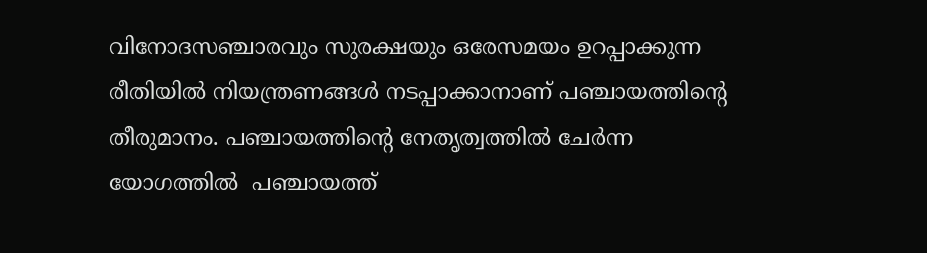വിനോദസഞ്ചാരവും സുരക്ഷയും ഒരേസമയം ഉറപ്പാക്കുന്ന രീതിയില്‍ നിയന്ത്രണങ്ങള്‍ നടപ്പാക്കാനാണ് പഞ്ചായത്തിന്റെ തീരുമാനം. പഞ്ചായത്തിന്റെ നേതൃത്വത്തില്‍ ചേര്‍ന്ന യോഗത്തില്‍  പഞ്ചായത്ത്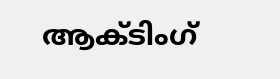ആക്ടിംഗ്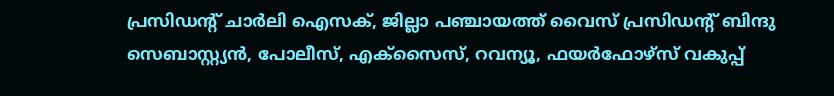പ്രസിഡന്റ് ചാര്‍ലി ഐസക്, ജില്ലാ പഞ്ചായത്ത് വൈസ് പ്രസിഡന്റ് ബിന്ദു സെബാസ്റ്റ്യന്‍, പോലീസ്, എക്‌സൈസ്, റവന്യൂ, ഫയര്‍ഫോഴ്‌സ് വകുപ്പ്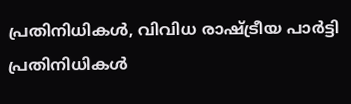പ്രതിനിധികള്‍, വിവിധ രാഷ്ട്രീയ പാര്‍ട്ടി പ്രതിനിധികള്‍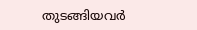തുടങ്ങിയവര്‍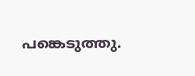പങ്കെടുത്തു.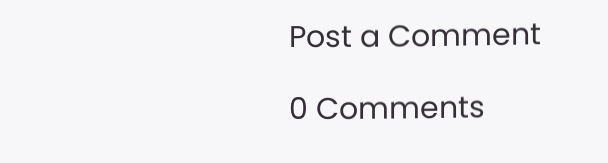Post a Comment

0 Comments